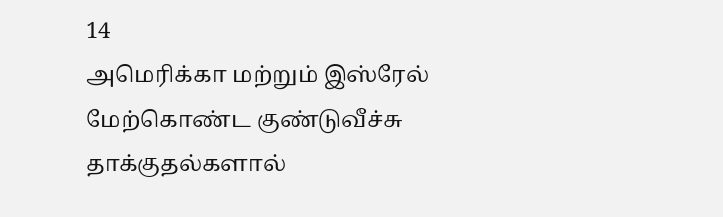14
அமெரிக்கா மற்றும் இஸ்ரேல் மேற்கொண்ட குண்டுவீச்சு தாக்குதல்களால்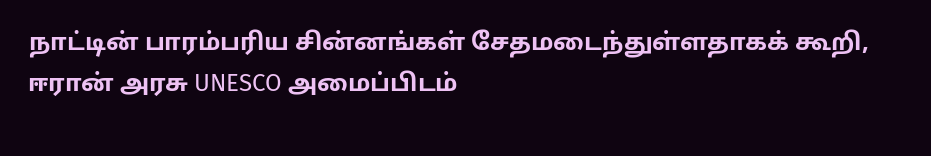நாட்டின் பாரம்பரிய சின்னங்கள் சேதமடைந்துள்ளதாகக் கூறி, ஈரான் அரசு UNESCO அமைப்பிடம்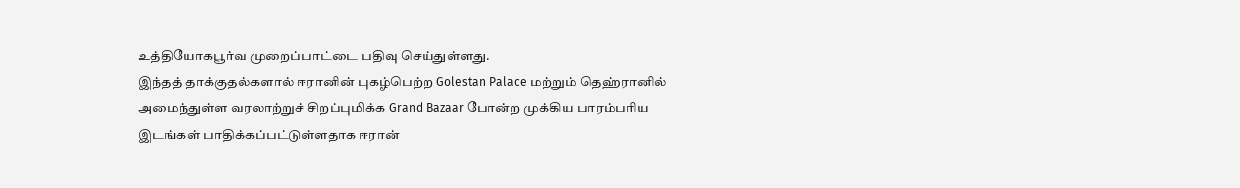உத்தியோகபூர்வ முறைப்பாட்டை பதிவு செய்துள்ளது.
இந்தத் தாக்குதல்களால் ஈரானின் புகழ்பெற்ற Golestan Palace மற்றும் தெஹ்ரானில் அமைந்துள்ள வரலாற்றுச் சிறப்புமிக்க Grand Bazaar போன்ற முக்கிய பாரம்பரிய இடங்கள் பாதிக்கப்பட்டுள்ளதாக ஈரான்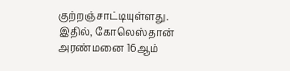குற்றஞ்சாட்டியுள்ளது.
இதில், கோலெஸ்தான் அரண்மனை 16ஆம்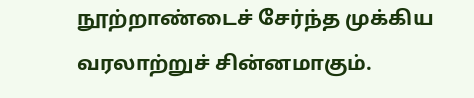நூற்றாண்டைச் சேர்ந்த முக்கிய வரலாற்றுச் சின்னமாகும்.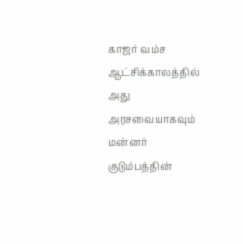காஜர் வம்ச ஆட்சிக்காலத்தில் அது அரசவையாகவும் மன்னர் குடும்பத்தின்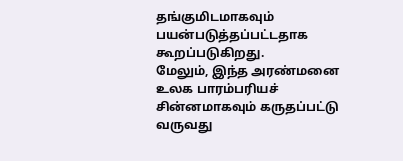தங்குமிடமாகவும் பயன்படுத்தப்பட்டதாக கூறப்படுகிறது.
மேலும், இந்த அரண்மனை உலக பாரம்பரியச் சின்னமாகவும் கருதப்பட்டு வருவது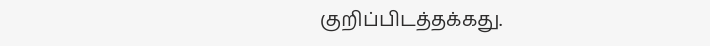குறிப்பிடத்தக்கது.